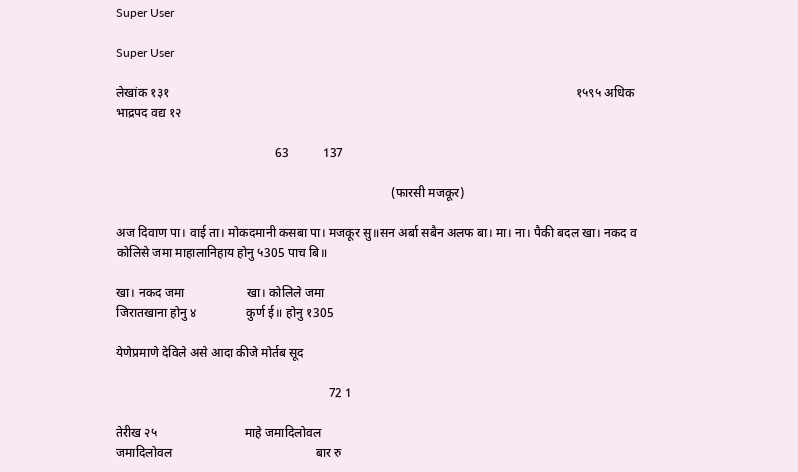Super User

Super User

लेखांक १३१                                                                                                                                  १५९५ अधिक भाद्रपद वद्य १२

                                                   63           137

                                                                                        (फारसी मजकूर)

अज दिवाण पा। वाई ता। मोकदमानी कसबा पा। मजकूर सु॥सन अर्बा सबैन अलफ बा। मा। ना। पैकी बदल खा। नकद व कोलिसे जमा माहालानिहाय होनु ५305 पाच बि॥

खा। नकद जमा                    खा। कोलिले जमा
जिरातखाना होनु ४                कुर्ण ई॥ होनु १305

येणेप्रमाणे देविले असे आदा कीजे मोर्तब सूद

                                                                    72 1

तेरीख २५                            माहे जमादिलोवल
जमादिलोवल                                              बार रु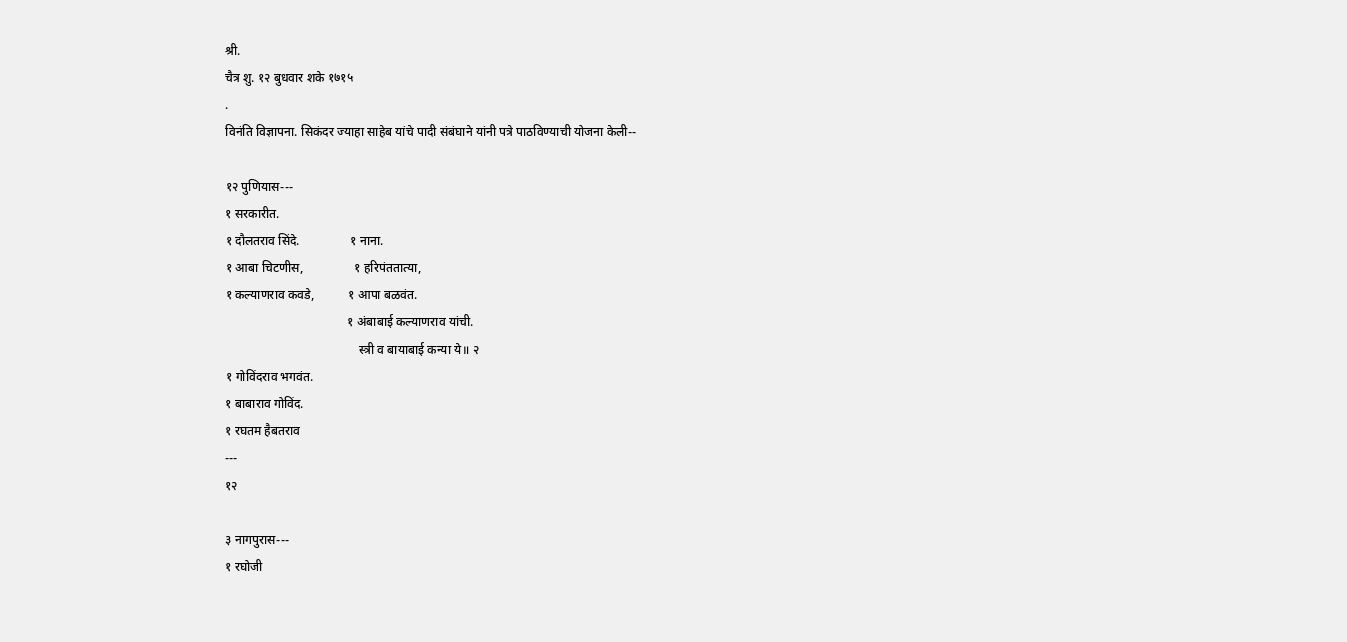श्री.
चैत्र शु. १२ बुधवार शके १७१५
.
विनंति विज्ञापना. सिकंदर ज्याहा साहेब यांचे पादी संबंघाने यांनी पत्रे पाठविण्याची योजना केली--

१२ पुणियास---
१ सरकारीत.
१ दौलतराव सिंदे.                १ नाना.
१ आबा चिटणीस,                १ हरिपंततात्या,
१ कल्याणराव कवडे,           १ आपा बळवंत.
                                       १ अंबाबाई कल्याणराव यांची.
                                           स्त्री व बायाबाई कन्या ये॥ २
१ गोविंदराव भगवंत.
१ बाबाराव गोविंद.
१ रघतम हैबतराव
---
१२

३ नागपुरास---
१ रघोजी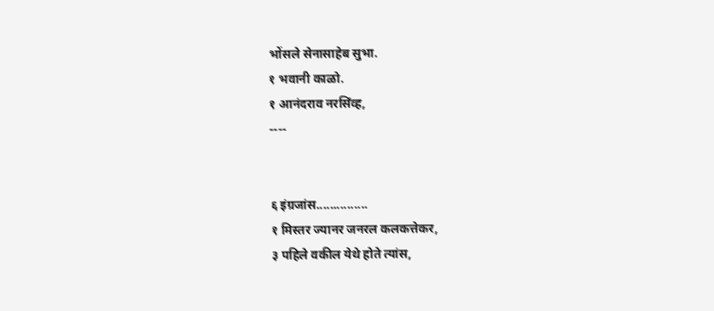भोंसले सेनासाहेब सुभा.
१ भवानी काळो.
१ आनंदराव नरसिंव्ह,
----


६ इंग्रजांस...............
१ मिस्तर ज्यानर जनरल कलकत्तेकर,
३ पहिले वकील येथे होते त्यांस,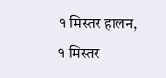१ मिस्तर हालन,
१ मिस्तर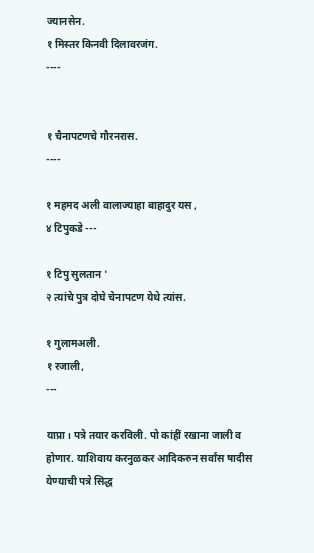ज्यानसेन.
१ मिस्तर किनवी दिलावरजंग.
----


१ चैनापटणचे गौरनरास.
----

१ महमद अली वालाज्याहा बाहादुर यस ,
४ टिपुकडे ---

१ टिपु सुलतान '
२ त्यांचे पुत्र दोघे चेनापटण येथे त्यांस.

१ गुलामअली.
१ रजाली,
---

याप्रा। पत्रे तयार करविली. पो कांहीं रखाना जाली व होणार. याशिवाय करनुळकर आदिकरुन सर्वांस षादीस येण्याची पत्रे सिद्ध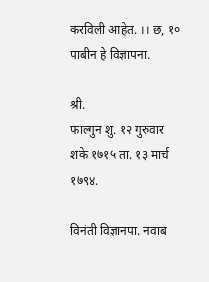करविली आहेत. ।। छ, १० पाबीन हे विज्ञापना.

श्री.
फाल्गुन शु. १२ गुरुवार शके १७१५ ता. १३ मार्च १७९४.

विनंती विज्ञानपा. नवाब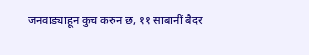जनवाड्याहून कुच करुन छ, ११ साबानीं बैदर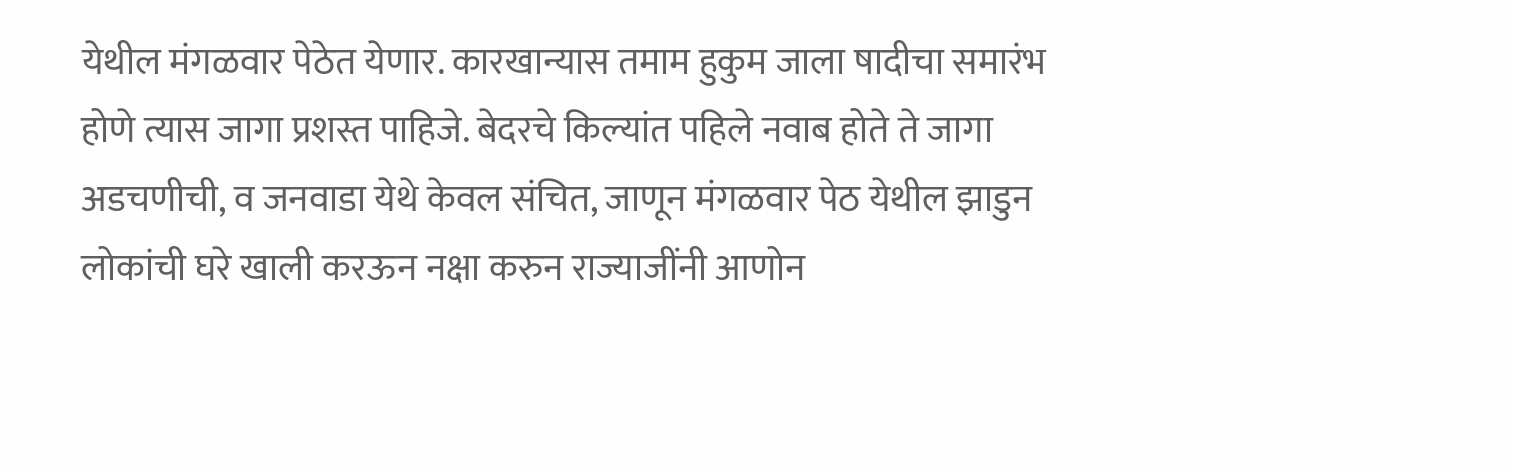येथील मंगळवार पेठेत येणार. कारखान्यास तमाम हुकुम जाला षादीचा समारंभ होणे त्यास जागा प्रशस्त पाहिजे. बेदरचे किल्यांत पहिले नवाब होते ते जागा अडचणीची, व जनवाडा येथे केवल संचित, जाणून मंगळवार पेठ येथील झाडुन लोकांची घरे खाली करऊन नक्षा करुन राज्याजींनी आणोन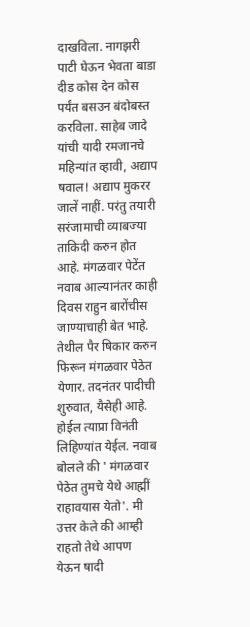दाखविला. नागझरी पाटी घेऊन भेवता बाडा दीड कोस देन कोस पर्यंत बसउन बंदोबस्त करविला. साहेब जादे यांची यादी रमजानचे महिन्यांत व्हावी, अद्याप षवाल! अद्याप मुकरर जालें नाहीं. परंतु तयारी सरंजामाची व्याबज्या ताकिदी करुन होत आहे. मंगळवार पेटेंत नवाब आल्यानंतर काही दिवस राहुन बारोंचीस जाण्याचाही बेत भाहे. तेथील पैर षिकार करुन फिरून मंगळवार पेठेत येणार. तदनंतर पादीची शुरुवात, यैसेही आहे. होईल त्याप्रा विनंती लिहिण्यांत येईल. नवाब बोलले की ' मंगळवार पेठेत तुमचे येथे आह्मीं राहावयास येतो'. मी उत्तर केले की आम्ही राहतो तेथे आपण येऊन षादी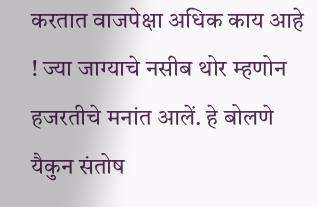करतात वाजपेक्षा अधिक काय आहे ! ज्या जाग्याचे नसीब थोर म्हणोन हजरतीचे मनांत आलें. हे बोलणे यैकुन संतोष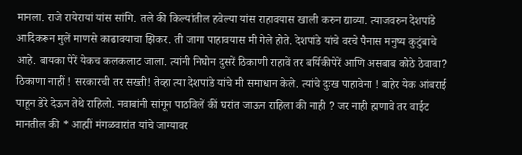मानला. राजे रायेरायां यांस सांगि. तले की किल्यांतील हवेल्या यांस राहावयास खाली करुन द्याव्या. त्याजवरुन देशपांडे आदिकरून मुलें माणसे काढावयाचा झिकर. ती जागा पाहावयास मी गेले होते. देशपांडे यांचे वरचे पैनास मनुष्य कुटुंबाचे आहे. बायका पेरें येकच कलकलाट जाला. त्यांनी निघोन दुसरें ठिकाणी राहावें तर बर्यिकीपेरें आणि असबाब कोठे ठेवावा? ठिकाणा नाहीं ! सरकारची तर सख्ती! तेव्हा त्या देशपांडे यांचे मी समाधान केले. त्यांचे दुःख पाहावेना ! बाहेर येक आंबराई पाहून डेरे देऊन तेथे राहिलो. नवाबांनी सांगून पाठविलें कीं घरांत जाऊन राहिला की नाही ? जर नाही ह्मणावे तर वाईट मानतील की * आह्मीं मंगळवारांत यांचे जाग्यावर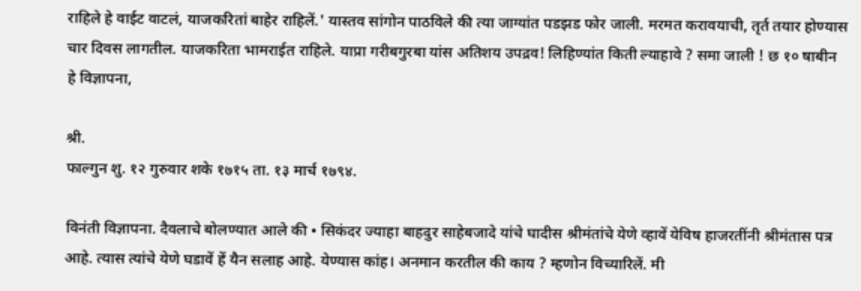राहिले हे वाईट वाटलं, याजकरितां बाहेर राहिलें.' यास्तव सांगोन पाठविले की त्या जाग्यांत पडझड फोर जाली. मरमत करावयाची, तृर्त तयार होण्यास चार दिवस लागतील. याजकरिता भामराईत राहिले. याप्रा गरीबगुरबा यांस अतिशय उपद्रव! लिहिण्यांत किती ल्याहावे ? समा जाली ! छ १० षाबीन हे विज्ञापना,

श्री.
फाल्गुन शु. १२ गुरुवार शके १७१५ ता. १३ मार्च १७९४.

विनंती विज्ञापना. दैवलाचे बोलण्यात आले की • सिकंदर ज्याहा बाहदुर साहेबजादे यांचे घादीस श्रीमंतांचे येणे व्हावें येविष हाजरतींनी श्रीमंतास पत्र आहे. त्यास त्यांचे येणे घडावें हें यैन सलाह आहे. येण्यास कांह। अनमान करतील की काय ? म्हणोन विच्यारिलें. मी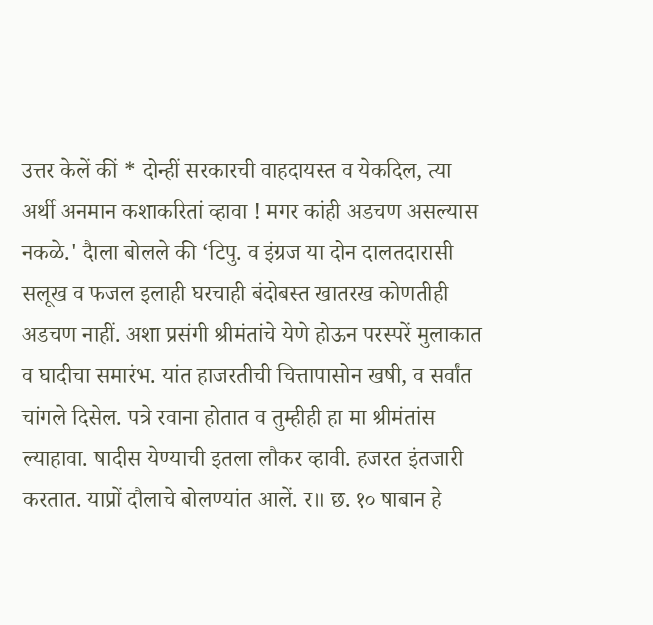उत्तर केलें कीं * दोन्हीं सरकारची वाहदायस्त व येकदिल, त्या अर्थी अनमान कशाकरितां व्हावा ! मगर कांही अडचण असल्यास नकळे.' दैाला बोलले की ‘टिपु. व इंग्रज या दोन दालतदारासी सलूख व फजल इलाही घरचाही बंदोबस्त खातरख कोणतीही अडचण नाहीं. अशा प्रसंगी श्रीमंतांचे येणे होऊन परस्परें मुलाकात व घादीचा समारंभ. यांत हाजरतीची चित्तापासोन खषी, व सर्वांत चांगले दिसेल. पत्रे रवाना होतात व तुम्हीही हा मा श्रीमंतांस ल्याहावा. षादीस येण्याची इतला लौकर व्हावी. हजरत इंतजारी करतात. याप्रों दौलाचे बोलण्यांत आलें. र॥ छ. १० षाबान हे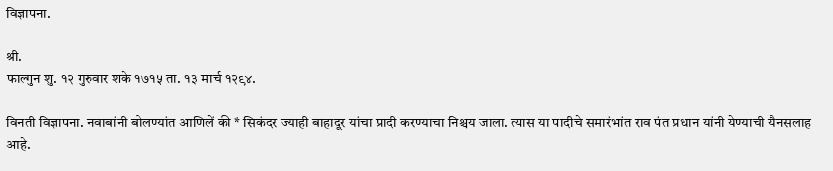विज्ञापना.

श्री.
फाल्गुन शु. १२ गुरुवार शके १७१५ ता. १३ मार्च १२९४.

विनती विज्ञापना. नवाबांनी बोलण्यांत आणिलें की * सिकंदर ज्याही बाहादूर यांचा प्रादी करण्याचा निश्चय जाला. त्यास या पादीचे समारंभांत राव पंत प्रधान यांनी येण्याची यैनसलाह आहे.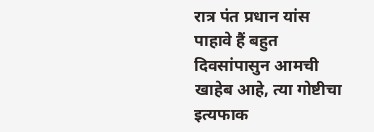रात्र पंत प्रधान यांस पाहावे हैं बहुत दिवसांपासुन आमची खाहेब आहे, त्या गोष्टीचा इत्यफाक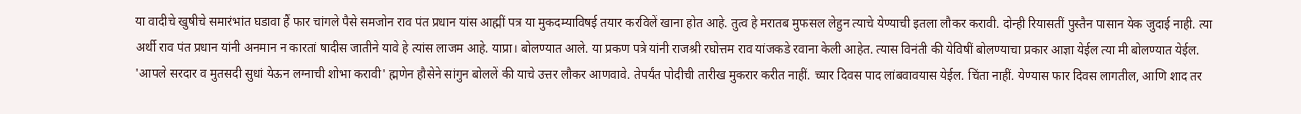या वादीचे खुषीचे समारंभांत घडावा हैं फार चांगले पैसे समजोन राव पंत प्रधान यांस आह्मीं पत्र या मुकदम्याविषई तयार करविलें खाना होत आहे. तुत्व हे मरातब मुफसल लेहुन त्याचे येण्याची इतला लौकर करावी. दोन्ही रियासतीं पुस्तैन पासान येक जुदाई नाही. त्या अर्थी राव पंत प्रधान यांनी अनमान न कारतां षादीस जातीने यावे हे त्यांस लाजम आहे. याप्रा। बोलण्यात आले. या प्रकण पत्रे यांनी राजश्री रघोत्तम राव यांजकडे रवाना केली आहेत. त्यास विनंती की येविषीं बोलण्याचा प्रकार आज्ञा येईल त्या मी बोलण्यात येईल. 'आपले सरदार व मुतसदी सुधां येऊन लग्नाची शोभा करावी' ह्मणेन हौसेने सांगुन बोललें की याचे उत्तर लौकर आणवावे. तेपर्यंत पोदीची तारीख मुकरार करीत नाहीं. च्यार दिवस पाद लांबवावयास येईल. चिंता नाहीं. येण्यास फार दिवस लागतील, आणि शाद तर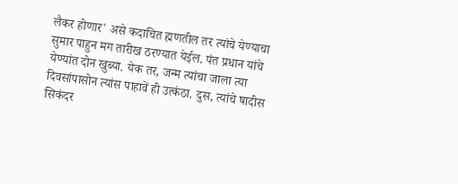लैकर होणार' असे कदाचित ह्मणतील तर त्यांचे येण्याचा सुमार पाहुन मग तारीख ठरण्यात येईल. पंत प्रधान यांचे येण्यांत दोन खुब्या. येक तर, जन्म त्यांचा जाला त्या दिवसांपासोन त्यांस पाहावें ही उत्कंठा. दुस, त्यांचे षादीस सिकंदर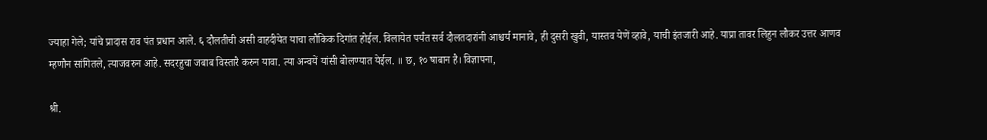ज्याहा गेले; यांचे प्रादास राव पंत प्रधान आले. ६ दौलतीची असी वाहदीयेत याचा लौकिक दिगांत होईल. विलायेत पर्यंत सर्व दौलतदारांनी आश्चर्य मानावे, ही दुसरी खुवी, यास्तव येणें व्हावे, याची इंतजारी आहे. याप्रा तावर लिहुन लौकर उत्तर आणव म्हणौन सांगितले, त्याजवरुन आहे. सदरहुचा जबाब विस्तारै करुन यावा. त्या अन्वयें यांसी बोलण्यात येईल. ॥ छ, १० षाबान है। विज्ञापना,

श्री.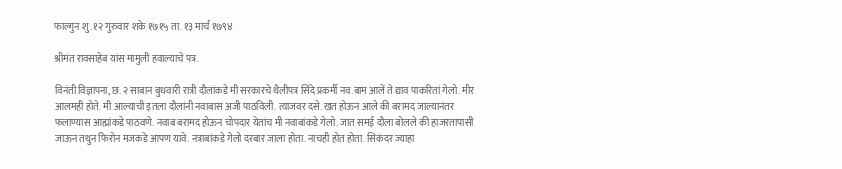फाल्गुन शु. १२ गुरुवार शके १७१५ ता. १३ मार्च १७९४

श्रीमंत रावसाहेब यांस मामुली हवाल्याचे पत्र.

विनंती विज्ञापना, छ. २ साबान बुधवारी रात्री दौलांकडे मी सरकारचे थैलीपत्र सिंदे प्रकर्मी नव.बाम आलें ते द्याव पाकरितां गेलो. मीर आलमही होते. मी आल्याची इतला दौलांनी नवाबास अजी पाठविली. त्याजवर दसे. खत होऊन आले की बरामद जाल्यानंतर फलाण्यास आह्मांकडे पाठवणे. नवाब बरामद होऊन चोपदार येतांच मी नवाबांकडे गेलो. जात समई दौला बोलले की हाजरतापासीं जाऊन तथुन फिरोन मजकडे आपण यावे. नत्राबांकडे गेलो दरबार जाला होता. नाचही होत होता. सिकंदर ज्याहा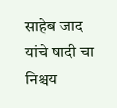साहेब जाद यांचे षादी चा निश्चय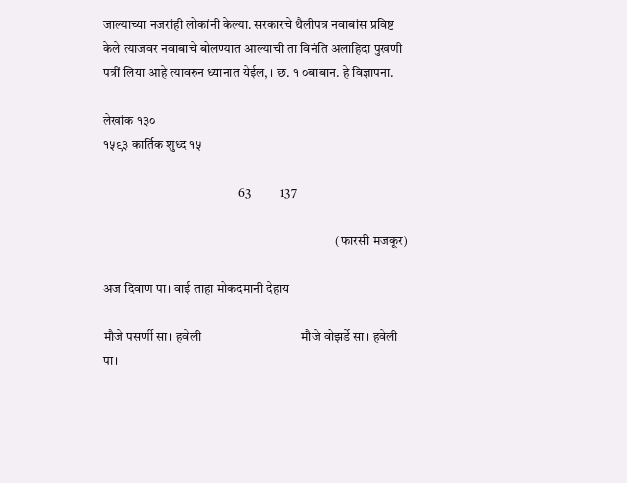जाल्याच्या नजरांही लोकांनी केल्या. सरकारचे थैलीपत्र नवाबांस प्रविष्ट केले त्याजवर नवाबाचे बोलण्यात आल्याची ता विनंति अलाहिदा पुखणी पत्रीं लिया आहे त्यावरुन ध्यानात येईल, । छ. १ ०बाबान. हे विज्ञापना.

लेखांक १३०                                                                                                                                  १५९३ कार्तिक शुध्द १५

                                                   63           137

                                                                                        (फारसी मजकूर)

अज दिवाण पा। वाई ताहा मोकदमानी देहाय

मौजे पसर्णी सा। हवेली                                मौजे वोझर्डे सा। हवेली पा।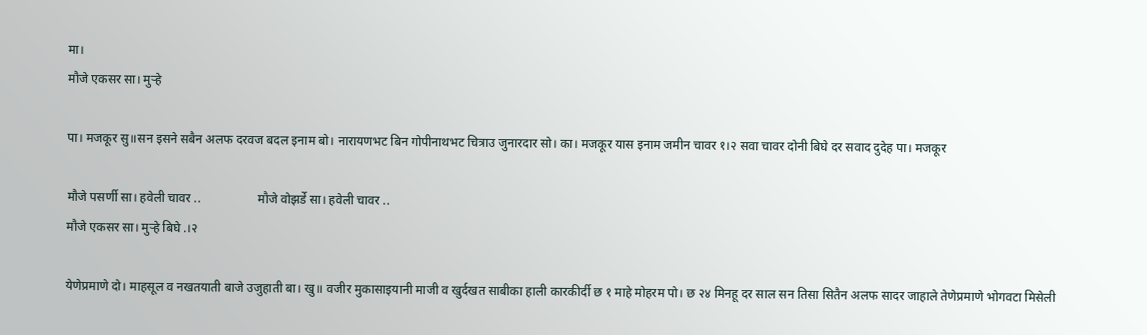मा।
मौजे एकसर सा। मुर्‍हे

पा। मजकूर सु॥सन इसने सबैन अलफ दरवज बदल इनाम बो। नारायणभट बिन गोपीनाथभट चित्राउ जुनारदार सो। का। मजकूर यास इनाम जमीन चावर १।२ सवा चावर दोनी बिघे दर सवाद दुदेह पा। मजकूर

मौजे पसर्णी सा। हवेली चावर ..                  मौजे वोझर्डे सा। हवेली चावर ..
मौजे एकसर सा। मुर्‍हे बिघे .।२

येणेप्रमाणे दो। माहसूल व नखतयाती बाजे उजुहाती बा। खु॥ वजीर मुकासाइयानी माजी व खुर्दखत साबीका हाली कारकीर्दी छ १ माहे मोहरम पो। छ २४ मिनहू दर साल सन तिसा सितैन अलफ सादर जाहाले तेणेप्रमाणे भोगवटा मिसेली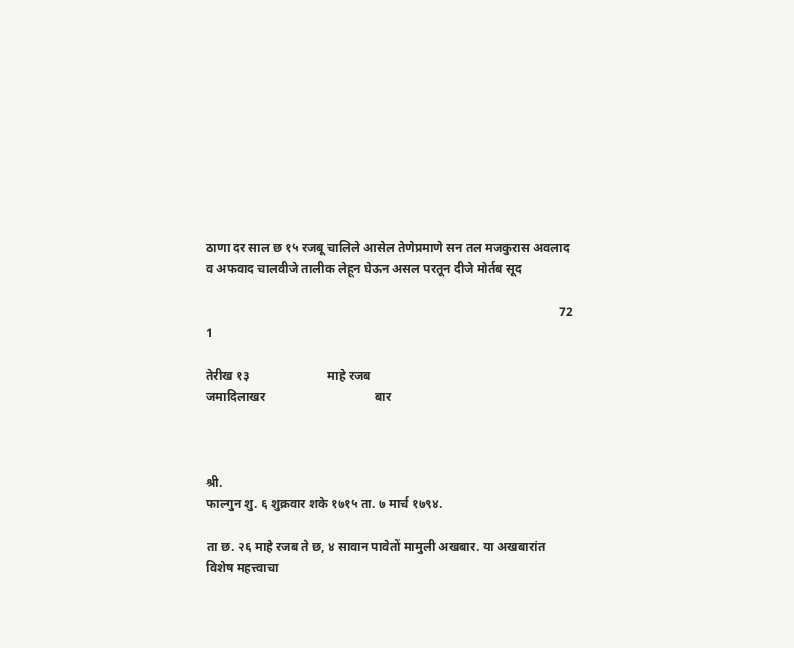ठाणा दर साल छ १५ रजबू चालिले आसेल तेणेप्रमाणे सन तल मजकुरास अवलाद व अफवाद चालवीजे तालीक लेहून घेऊन असल परतून दीजे मोर्तब सूद

                                                                                                                 72 1

तेरीख १३                         माहे रजब
जमादिलाखर                                   बार



श्री.
फाल्गुन शु. ६ शुक्रवार शके १७१५ ता. ७ मार्च १७९४.

ता छ. २६ माहे रजब ते छ, ४ सावान पावेतों मामुली अखबार. या अखबारांत विशेष महत्त्वाचा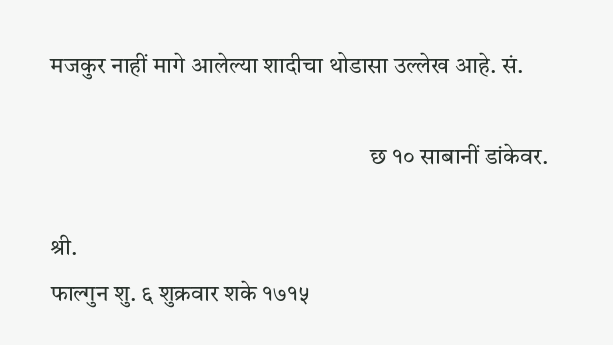मजकुर नाहीं मागे आलेल्या शादीचा थोडासा उल्लेख आहे. सं.

                                                                  छ १० साबानीं डांकेवर.

श्री.
फाल्गुन शु. ६ शुक्रवार शके १७१५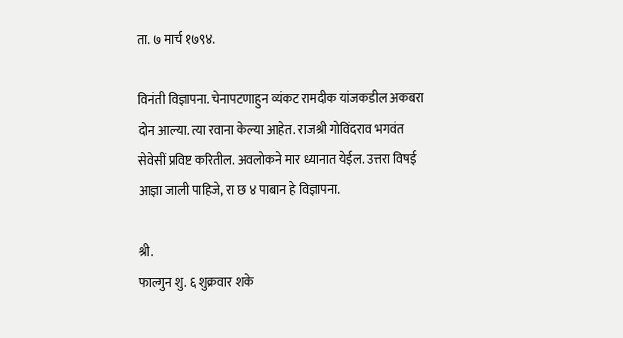ता. ७ मार्च १७९४.

विनंती विज्ञापना. चेनापटणाहुन व्यंकट रामदीक यांजकडील अकबरा दोन आल्या. त्या रवाना केल्या आहेत. राजश्री गोविंदराव भगवंत सेवेसीं प्रविष्ट करितील. अवलोकने मार ध्यानात येईल. उत्तरा विषई आज्ञा जाली पाहिजे, रा छ ४ पाबान हे विज्ञापना.

श्री.
फाल्गुन शु. ६ शुक्रवार शके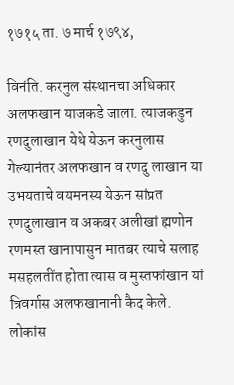१७१५ ता. ७ मार्च १७९४,

विनंति. करनुल संस्थानचा अधिकार अलफखान याजकडे जाला. त्याजकडुन रणदुलाखान येथे येऊन करनुलास गेल्यानंतर अलफखान व रणदु लाखान या उभयताचे वयमनस्य येऊन सांप्रत रणदुलाखान व अकबर अलीखां ह्मणोन रणमस्त खानापासुन मातबर त्याचे सलाह मसहलतींत होता त्यास व मुस्तफांखान यां त्रिवर्गास अलफखानानी कैद केले. लोकांस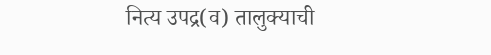नित्य उपद्र(व) तालुक्याची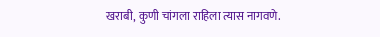खराबी, कुणी चांगला राहिला त्यास नागवणे.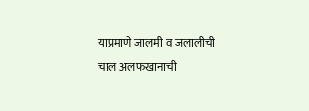याप्रमाणे जालमी व जलालीची चाल अलफखानाची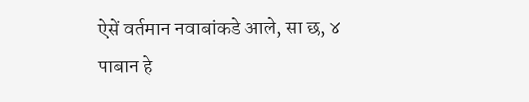ऐसें वर्तमान नवाबांकडे आले, सा छ, ४ पाबान हे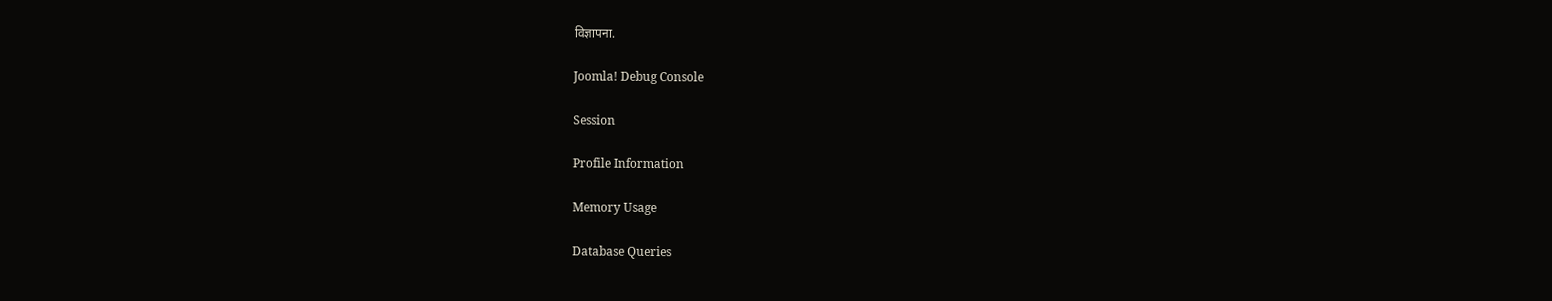विज्ञापना.

Joomla! Debug Console

Session

Profile Information

Memory Usage

Database Queries